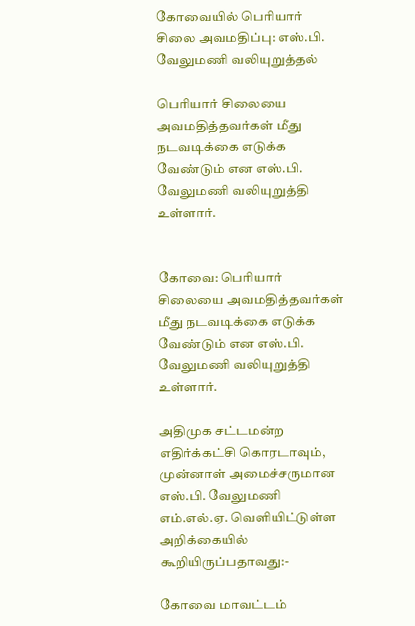கோவையில் பெரியார் சிலை அவமதிப்பு: எஸ்.பி. வேலுமணி வலியுறுத்தல்

பெரியார் சிலையை அவமதித்தவர்கள் மீது நடவடிக்கை எடுக்க வேண்டும் என எஸ்.பி. வேலுமணி வலியுறுத்தி உள்ளார்.


கோவை: பெரியார் சிலையை அவமதித்தவர்கள் மீது நடவடிக்கை எடுக்க வேண்டும் என எஸ்.பி. வேலுமணி வலியுறுத்தி உள்ளார்.

அதிமுக சட்டமன்ற எதிர்க்கட்சி கொரடாவும், முன்னாள் அமைச்சருமான எஸ்.பி. வேலுமணி எம்.எல்.ஏ. வெளியிட்டுள்ள அறிக்கையில் கூறியிருப்பதாவது:-

கோவை மாவட்டம்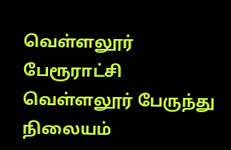வெள்ளலூர் பேரூராட்சி வெள்ளலூர் பேருந்து நிலையம்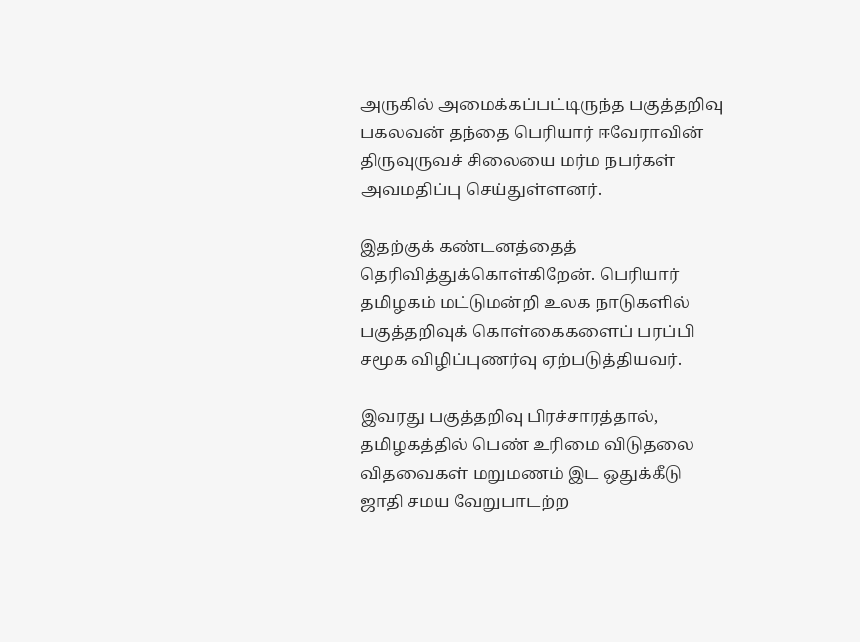அருகில் அமைக்கப்பட்டிருந்த பகுத்தறிவு பகலவன் தந்தை பெரியார் ஈவேராவின் திருவுருவச் சிலையை மர்ம நபர்கள் அவமதிப்பு செய்துள்ளனர்.

இதற்குக் கண்டனத்தைத் தெரிவித்துக்கொள்கிறேன். பெரியார் தமிழகம் மட்டுமன்றி உலக நாடுகளில் பகுத்தறிவுக் கொள்கைகளைப் பரப்பி சமூக விழிப்புணர்வு ஏற்படுத்தியவர்.

இவரது பகுத்தறிவு பிரச்சாரத்தால், தமிழகத்தில் பெண் உரிமை விடுதலை விதவைகள் மறுமணம் இட ஒதுக்கீடு ஜாதி சமய வேறுபாடற்ற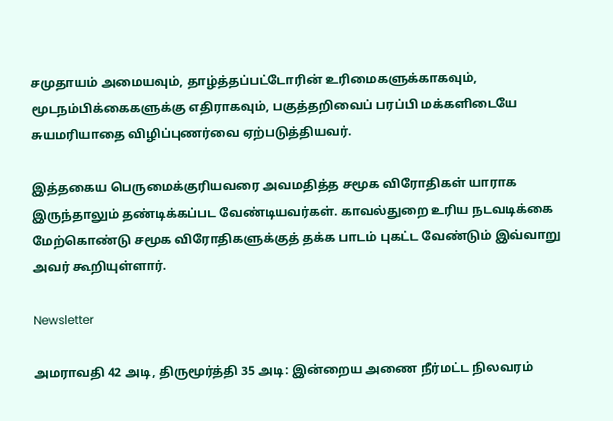சமுதாயம் அமையவும், தாழ்த்தப்பட்டோரின் உரிமைகளுக்காகவும், மூடநம்பிக்கைகளுக்கு எதிராகவும், பகுத்தறிவைப் பரப்பி மக்களிடையே சுயமரியாதை விழிப்புணர்வை ஏற்படுத்தியவர்.

இத்தகைய பெருமைக்குரியவரை அவமதித்த சமூக விரோதிகள் யாராக இருந்தாலும் தண்டிக்கப்பட வேண்டியவர்கள். காவல்துறை உரிய நடவடிக்கை மேற்கொண்டு சமூக விரோதிகளுக்குத் தக்க பாடம் புகட்ட வேண்டும் இவ்வாறு அவர் கூறியுள்ளார்.

Newsletter

அமராவதி 42 அடி, திருமூர்த்தி 35 அடி: இன்றைய அணை நீர்மட்ட நிலவரம்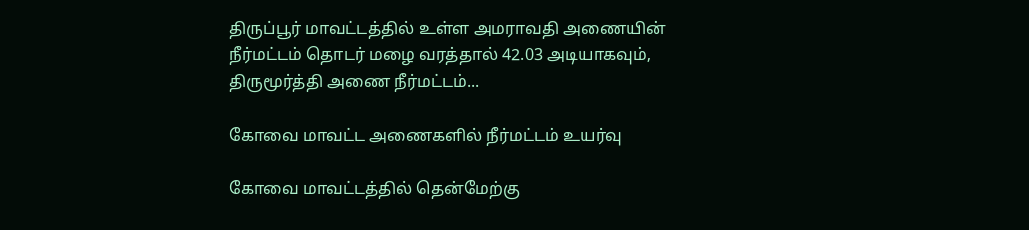திருப்பூர் மாவட்டத்தில் உள்ள அமராவதி அணையின் நீர்மட்டம் தொடர் மழை வரத்தால் 42.03 அடியாகவும், திருமூர்த்தி அணை நீர்மட்டம்...

கோவை மாவட்ட அணைகளில் நீர்மட்டம் உயர்வு

கோவை மாவட்டத்தில் தென்மேற்கு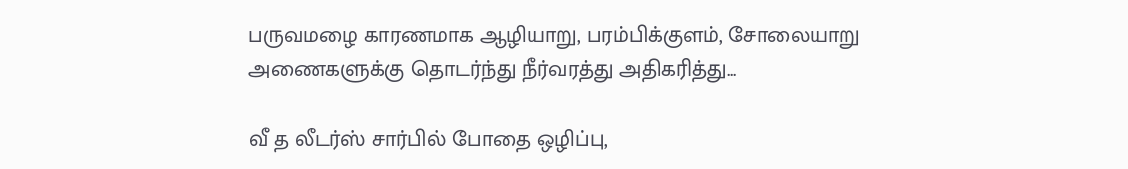பருவமழை காரணமாக ஆழியாறு, பரம்பிக்குளம், சோலையாறு அணைகளுக்கு தொடர்ந்து நீர்வரத்து அதிகரித்து...

வீ த லீடர்ஸ் சார்பில் போதை ஒழிப்பு,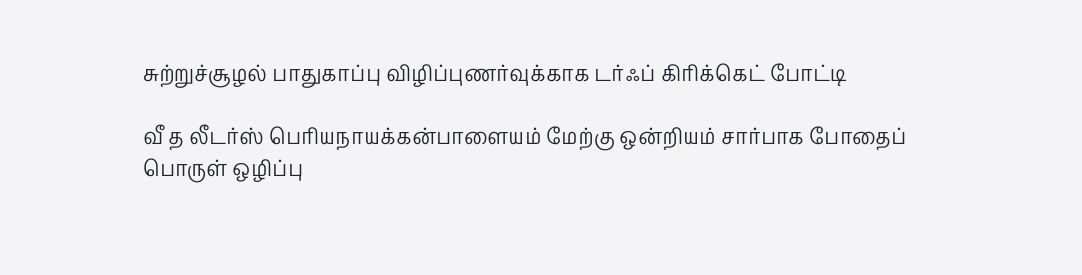சுற்றுச்சூழல் பாதுகாப்பு விழிப்புணர்வுக்காக டர்ஃப் கிரிக்கெட் போட்டி

வீ த லீடர்ஸ் பெரியநாயக்கன்பாளையம் மேற்கு ஒன்றியம் சார்பாக போதைப் பொருள் ஒழிப்பு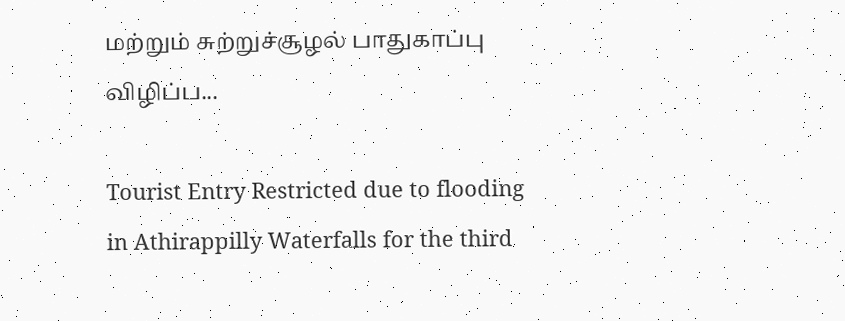மற்றும் சுற்றுச்சூழல் பாதுகாப்பு விழிப்ப...

Tourist Entry Restricted due to flooding in Athirappilly Waterfalls for the third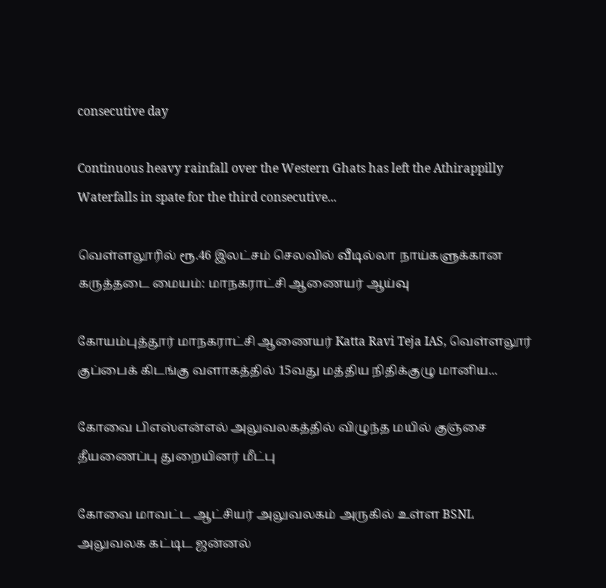consecutive day

Continuous heavy rainfall over the Western Ghats has left the Athirappilly Waterfalls in spate for the third consecutive...

வெள்ளலூரில் ரூ.46 இலட்சம் செலவில் வீடில்லா நாய்களுக்கான கருத்தடை மையம்: மாநகராட்சி ஆணையர் ஆய்வு

கோயம்புத்தூர் மாநகராட்சி ஆணையர் Katta Ravi Teja IAS, வெள்ளலூர் குப்பைக் கிடங்கு வளாகத்தில் 15வது மத்திய நிதிக்குழு மானிய...

கோவை பிஎஸ்என்எல் அலுவலகத்தில் விழுந்த மயில் குஞ்சை தீயணைப்பு துறையினர் மீட்பு

கோவை மாவட்ட ஆட்சியர் அலுவலகம் அருகில் உள்ள BSNL அலுவலக கட்டிட ஜன்னல்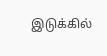இடுக்கில்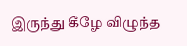இருந்து கீழே விழுந்த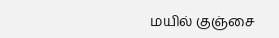மயில் குஞ்சை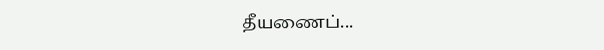தீயணைப்...